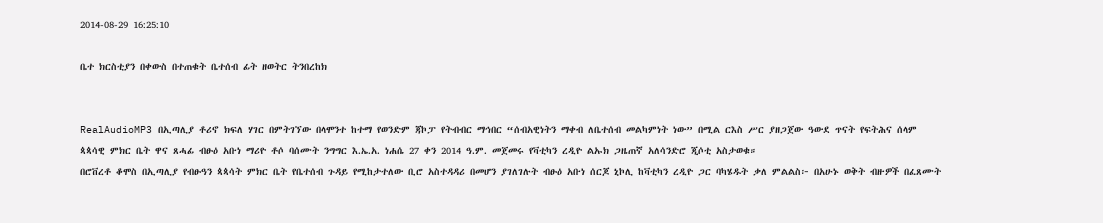2014-08-29 16:25:10

ቤተ ክርስቲያን በቀውስ በተጠቁት ቤተሰብ ፊት ዘወትር ትንበረከክ


RealAudioMP3 በኢጣሊያ ቶሪኖ ክፍለ ሃገር በምትገኘው በላሞንተ ከተማ የወንድም ጃኮፓ የትብብር ማኅበር “ሰብአዊነትን ማቀብ ለቤተሰብ መልካምነት ነው” በሚል ርእስ ሥር ያዘጋጀው ዓውደ ጥናት የፍትሕና ሰላም ጳጳሳዊ ምክር ቤት ዋና ጸሓፊ ብፁዕ አቡነ ማሪዮ ቶሶ ባሰሙት ንግግር እ.ኤ.አ. ነሐሴ 27 ቀን 2014 ዓ.ም. መጀመሩ የቫቲካን ረዲዮ ልኡክ ጋዜጠኛ አለሳንድሮ ጂሶቲ አስታወቁ።
በሮቨረቶ ቆሞስ በኢጣሊያ የብፁዓን ጳጳሳት ምክር ቤት የቤተሰብ ጉዳይ የሚከታተለው ቢሮ አስተዳዳሪ በመሆን ያገለገሉት ብፁዕ አቡነ ሰርጆ ኒኮሊ ከቫቲካን ረዲዮ ጋር ባካሄዱት ቃለ ምልልስ፦ በአሁኑ ወቅት ብዙዎች በፈጸሙት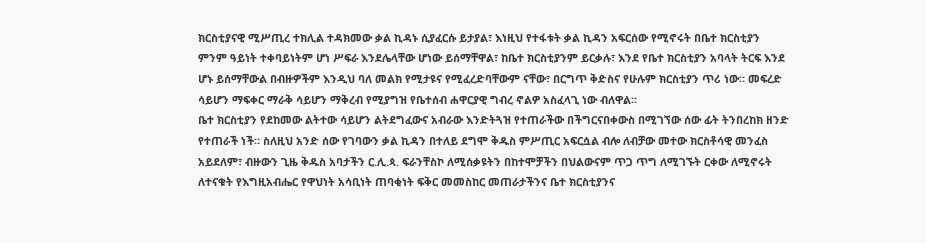ክርስቲያናዊ ሚሥጢረ ተክሊል ተዳክመው ቃል ኪዳኑ ሲያፈርሱ ይታያል፣ እነዚህ የተፋቱት ቃል ኪዳን አፍርሰው የሚኖሩት በቤተ ክርስቲያን ምንም ዓይነት ተቀባይነትም ሆነ ሥፍራ እንደሌላቸው ሆነው ይሰማቸዋል፣ ከቤተ ክርስቲያንም ይርቃሉ፣ እንደ የቤተ ክርስቲያን አባላት ትርፍ እንደ ሆኑ ይሰማቸውል በብዙዎችም እንዲህ ባለ መልክ የሚታዩና የሚፈረድባቸውም ናቸው፣ በርግጥ ቅድስና የሁሉም ክርስቲያን ጥሪ ነው። መፍረድ ሳይሆን ማፍቀር ማራቅ ሳይሆን ማቅረብ የሚያግዝ የቤተሰብ ሐዋርያዊ ግብረ ኖልዎ አስፈላጊ ነው ብለዋል።
ቤተ ክርስቲያን የደከመው ልትተው ሳይሆን ልትደግፈውና አብራው እንድትጓዝ የተጠራችው በችግርናበቀውስ በሚገኘው ሰው ፊት ትንበረከክ ዘንድ የተጠራች ነች። ስለዚህ አንድ ሰው የገባውን ቃል ኪዳን በተለይ ደግሞ ቅዱስ ምሥጢር አፍርሷል ብሎ ለብቻው መተው ክርስቶሳዊ መንፈስ አይደለም፣ ብዙውን ጊዜ ቅዱስ አባታችን ር.ሊ.ጳ. ፍራንቸስኮ ለሚሰቃዩትን በከተሞቻችን በህልውናም ጥጋ ጥግ ለሚገኙት ርቀው ለሚኖሩት ለተናቁት የእግዚአብሔር የዋህነት አሳቢነት ጠባቂነት ፍቅር መመስከር መጠራታችንና ቤተ ክርስቲያንና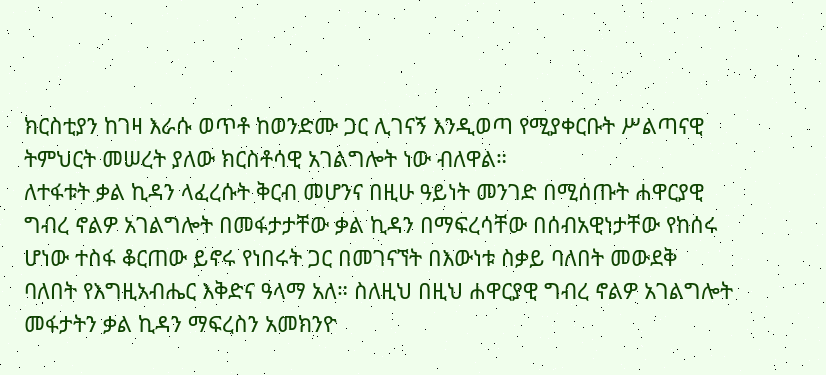ክርስቲያን ከገዛ እራሱ ወጥቶ ከወንድሙ ጋር ሊገናኝ እንዲወጣ የሚያቀርቡት ሥልጣናዊ ትምህርት መሠረት ያለው ክርስቶሳዊ አገልግሎት ነው ብለዋል።
ለተፋቱት ቃል ኪዳን ላፈረሱት ቅርብ መሆንና በዚሁ ዓይነት መንገድ በሚሰጡት ሐዋርያዊ ግብረ ኖልዎ አገልግሎት በመፋታታቸው ቃል ኪዳን በማፍረሳቸው በሰብአዊነታቸው የከሰሩ ሆነው ተስፋ ቆርጠው ይኖሩ የነበሩት ጋር በመገናኘት በእውነቱ ስቃይ ባለበት መውደቅ ባለበት የእግዚአብሔር እቅድና ዓላማ አለ። ስለዚህ በዚህ ሐዋርያዊ ግብረ ኖልዎ አገልግሎት መፋታትን ቃል ኪዳን ማፍረስን አመክንዮ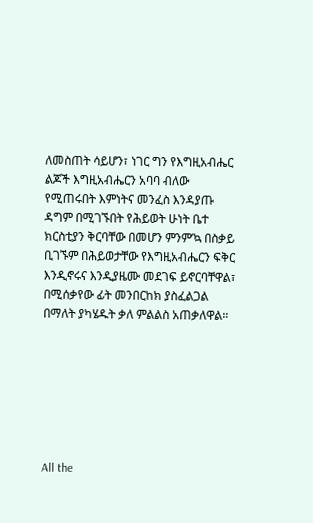ለመስጠት ሳይሆን፣ ነገር ግን የእግዚአብሔር ልጆች እግዚአብሔርን አባባ ብለው የሚጠሩበት እምነትና መንፈስ እንዳያጡ ዳግም በሚገኙበት የሕይወት ሁነት ቤተ ክርስቲያን ቅርባቸው በመሆን ምንም’ኳ በስቃይ ቢገኙም በሕይወታቸው የእግዚአብሔርን ፍቅር እንዲኖሩና እንዲያዜሙ መደገፍ ይኖርባቸዋል፣ በሚሰቃየው ፊት መንበርከክ ያስፈልጋል በማለት ያካሄዱት ቃለ ምልልስ አጠቃለዋል።







All the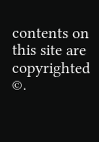contents on this site are copyrighted ©.